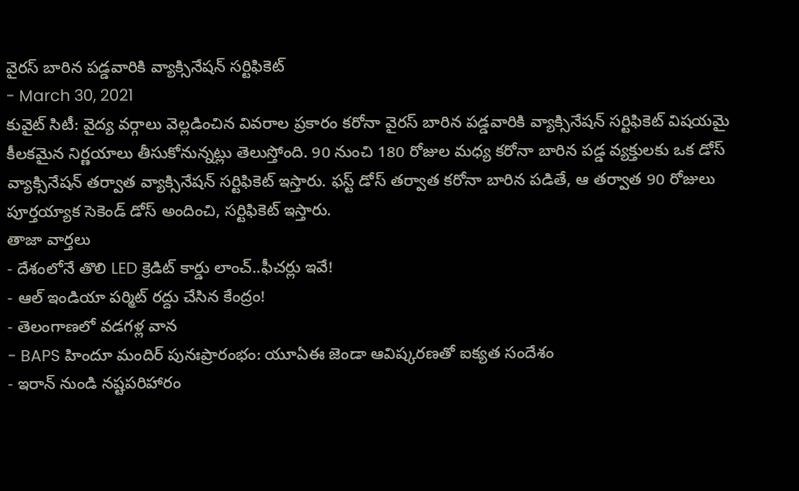వైరస్ బారిన పడ్డవారికి వ్యాక్సినేషన్ సర్టిఫికెట్
- March 30, 2021
కువైట్ సిటీ: వైద్య వర్గాలు వెల్లడించిన వివరాల ప్రకారం కరోనా వైరస్ బారిన పడ్డవారికి వ్యాక్సినేషన్ సర్టిఫికెట్ విషయమై కీలకమైన నిర్ణయాలు తీసుకోనున్నట్లు తెలుస్తోంది. 90 నుంచి 180 రోజుల మధ్య కరోనా బారిన పడ్డ వ్యక్తులకు ఒక డోస్ వ్యాక్సినేషన్ తర్వాత వ్యాక్సినేషన్ సర్టిఫికెట్ ఇస్తారు. ఫస్ట్ డోస్ తర్వాత కరోనా బారిన పడితే, ఆ తర్వాత 90 రోజులు పూర్తయ్యాక సెకెండ్ డోస్ అందించి, సర్టిఫికెట్ ఇస్తారు.
తాజా వార్తలు
- దేశంలోనే తొలి LED క్రెడిట్ కార్డు లాంచ్..ఫీచర్లు ఇవే!
- ఆల్ ఇండియా పర్మిట్ రద్దు చేసిన కేంద్రం!
- తెలంగాణలో వడగళ్ల వాన
- BAPS హిందూ మందిర్ పునఃప్రారంభం: యూఏఈ జెండా ఆవిష్కరణతో ఐక్యత సందేశం
- ఇరాన్ నుండి నష్టపరిహారం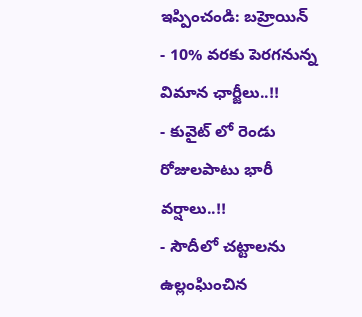ఇప్పించండి: బహ్రెయిన్
- 10% వరకు పెరగనున్న విమాన ఛార్జీలు..!!
- కువైట్ లో రెండు రోజులపాటు భారీ వర్షాలు..!!
- సౌదీలో చట్టాలను ఉల్లంఘించిన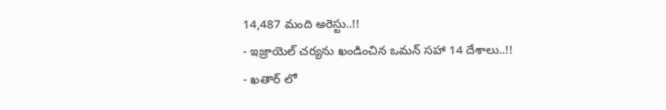14,487 మంది అరెస్టు..!!
- ఇజ్రాయెల్ చర్యను ఖండించిన ఒమన్ సహా 14 దేశాలు..!!
- ఖతార్ లో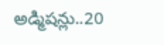అడ్మిషన్లు..20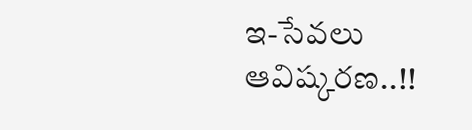ఇ-సేవలు ఆవిష్కరణ..!!